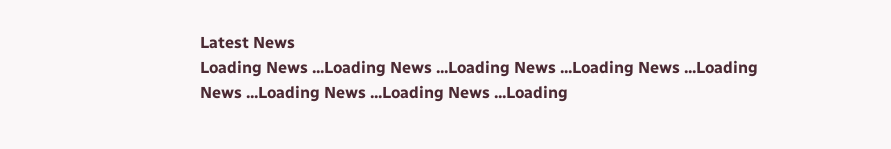Latest News
Loading News ...Loading News ...Loading News ...Loading News ...Loading News ...Loading News ...Loading News ...Loading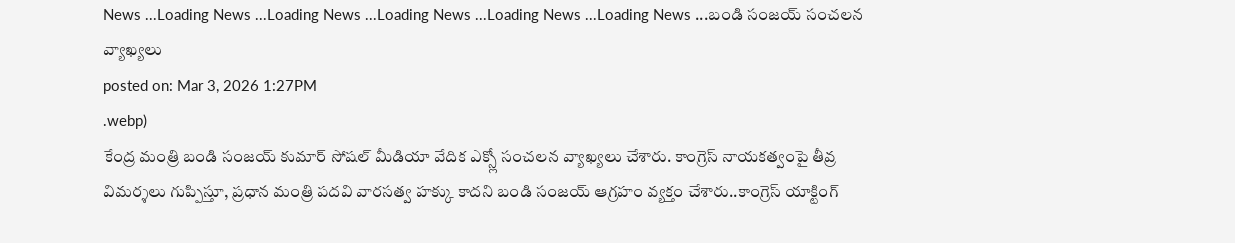News ...Loading News ...Loading News ...Loading News ...Loading News ...Loading News ...బండి సంజయ్ సంచలన వ్యాఖ్యలు
posted on: Mar 3, 2026 1:27PM
.webp)
కేంద్ర మంత్రి బండి సంజయ్ కుమార్ సోషల్ మీడియా వేదిక ఎక్స్లో సంచలన వ్యాఖ్యలు చేశారు. కాంగ్రెస్ నాయకత్వంపై తీవ్ర విమర్శలు గుప్పిస్తూ, ప్రధాన మంత్రి పదవి వారసత్వ హక్కు కాదని బండి సంజయ్ ఆగ్రహం వ్యక్తం చేశారు..కాంగ్రెస్ యాక్టింగ్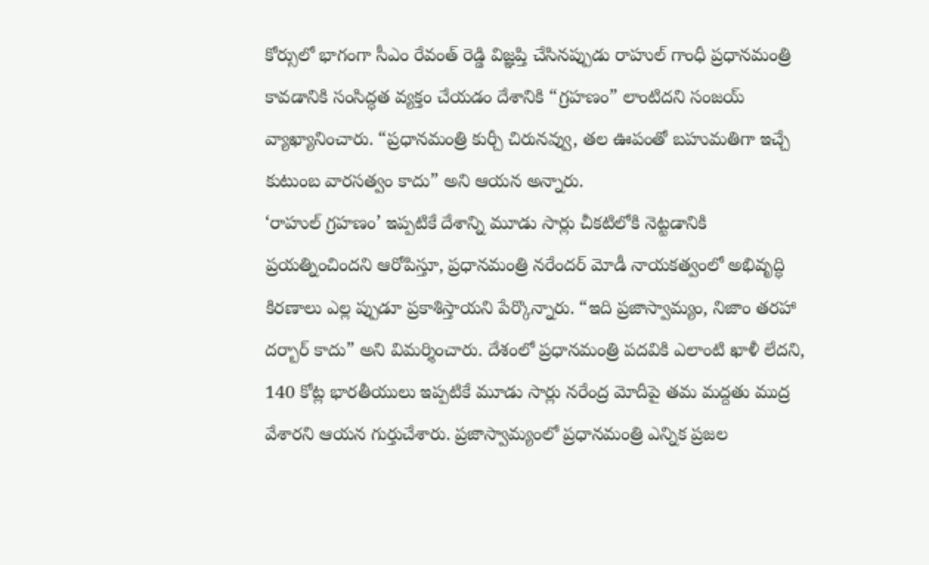కోర్సులో భాగంగా సీఎం రేవంత్ రెడ్డి విజ్ఞప్తి చేసినప్పుడు రాహుల్ గాంధీ ప్రధానమంత్రి కావడానికి సంసిద్ధత వ్యక్తం చేయడం దేశానికి “గ్రహణం” లాంటిదని సంజయ్ వ్యాఖ్యానించారు. “ప్రధానమంత్రి కుర్చీ చిరునవ్వు, తల ఊపంతో బహుమతిగా ఇచ్చే కుటుంబ వారసత్వం కాదు” అని ఆయన అన్నారు.
‘రాహుల్ గ్రహణం’ ఇప్పటికే దేశాన్ని మూడు సార్లు చీకటిలోకి నెట్టడానికి ప్రయత్నించిందని ఆరోపిస్తూ, ప్రధానమంత్రి నరేందర్ మోడీ నాయకత్వంలో అభివృద్ధి కిరణాలు ఎల్ల ప్పుడూ ప్రకాశిస్తాయని పేర్కొన్నారు. “ఇది ప్రజాస్వామ్యం, నిజాం తరహా దర్బార్ కాదు” అని విమర్శించారు. దేశంలో ప్రధానమంత్రి పదవికి ఎలాంటి ఖాళీ లేదని, 140 కోట్ల భారతీయులు ఇప్పటికే మూడు సార్లు నరేంద్ర మోదీపై తమ మద్దతు ముద్ర వేశారని ఆయన గుర్తుచేశారు. ప్రజాస్వామ్యంలో ప్రధానమంత్రి ఎన్నిక ప్రజల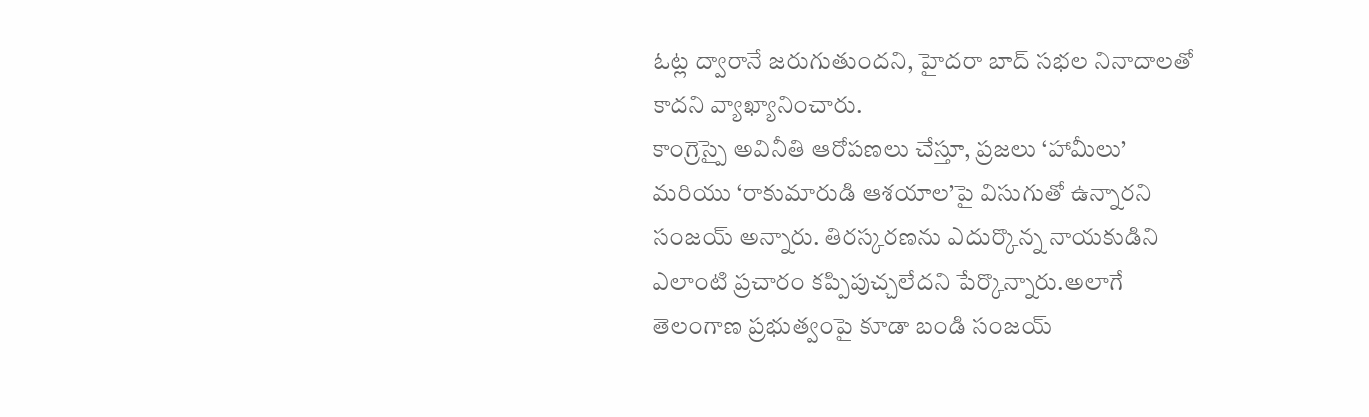ఓట్ల ద్వారానే జరుగుతుందని, హైదరా బాద్ సభల నినాదాలతో కాదని వ్యాఖ్యానించారు.
కాంగ్రెస్పై అవినీతి ఆరోపణలు చేస్తూ, ప్రజలు ‘హామీలు’ మరియు ‘రాకుమారుడి ఆశయాల’పై విసుగుతో ఉన్నారని సంజయ్ అన్నారు. తిరస్కరణను ఎదుర్కొన్న నాయకుడిని ఎలాంటి ప్రచారం కప్పిపుచ్చలేదని పేర్కొన్నారు.అలాగే తెలంగాణ ప్రభుత్వంపై కూడా బండి సంజయ్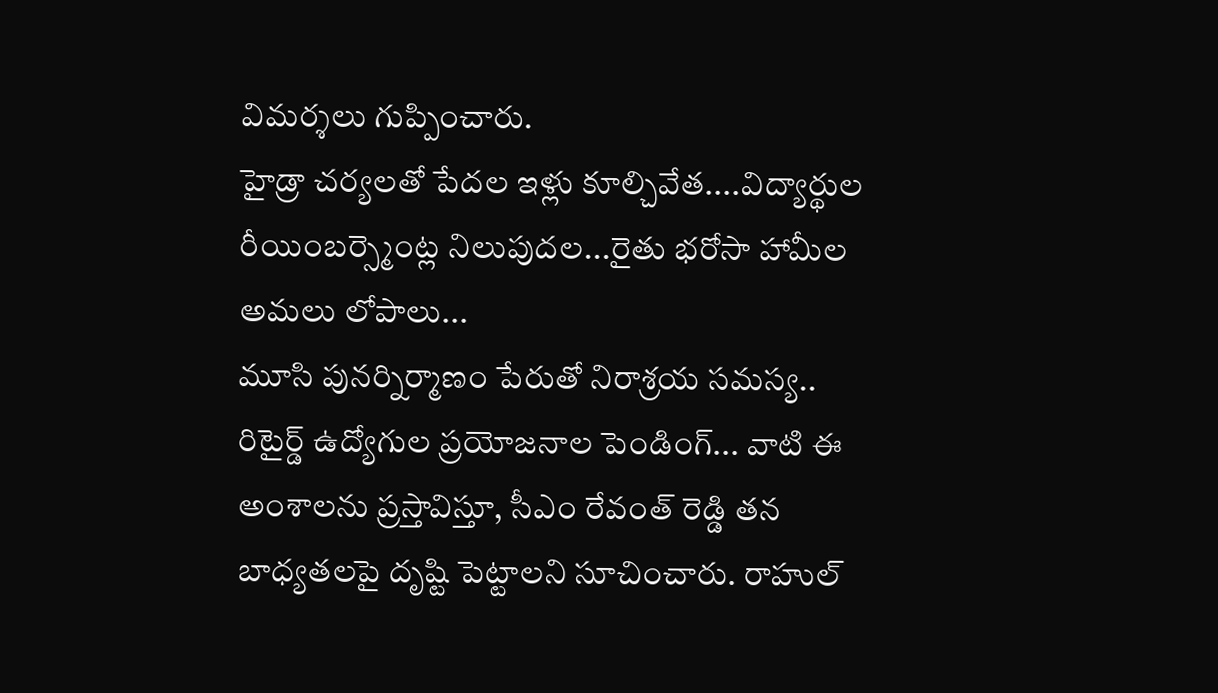విమర్శలు గుప్పించారు.
హైడ్రా చర్యలతో పేదల ఇళ్లు కూల్చివేత....విద్యార్థుల రీయింబర్స్మెంట్ల నిలుపుదల...రైతు భరోసా హామీల అమలు లోపాలు...
మూసి పునర్నిర్మాణం పేరుతో నిరాశ్రయ సమస్య..
రిటైర్డ్ ఉద్యోగుల ప్రయోజనాల పెండింగ్... వాటి ఈ అంశాలను ప్రస్తావిస్తూ, సీఎం రేవంత్ రెడ్డి తన బాధ్యతలపై దృష్టి పెట్టాలని సూచించారు. రాహుల్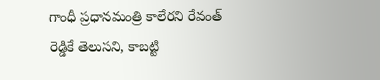గాంధీ ప్రధానమంత్రి కాలేరని రేవంత్ రెడ్డికే తెలుసని, కాబట్టి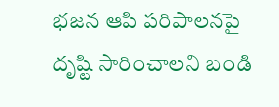భజన ఆపి పరిపాలనపై దృష్టి సారించాలని బండి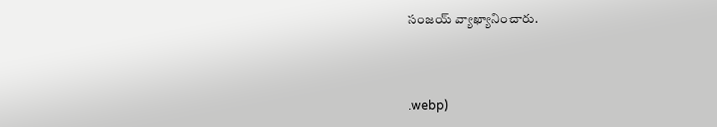సంజయ్ వ్యాఖ్యానించారు.



.webp)